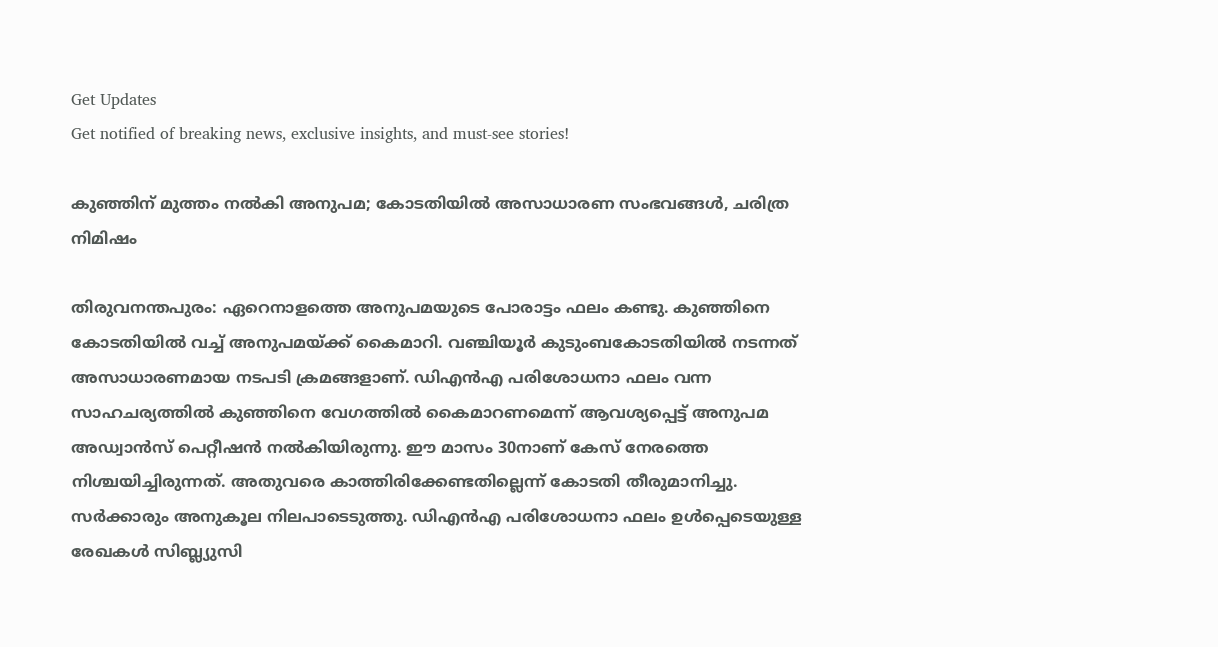Get Updates
Get notified of breaking news, exclusive insights, and must-see stories!

കുഞ്ഞിന് മുത്തം നല്‍കി അനുപമ; കോടതിയില്‍ അസാധാരണ സംഭവങ്ങള്‍, ചരിത്ര നിമിഷം

തിരുവനന്തപുരം: ഏറെനാളത്തെ അനുപമയുടെ പോരാട്ടം ഫലം കണ്ടു. കുഞ്ഞിനെ കോടതിയില്‍ വച്ച് അനുപമയ്ക്ക് കൈമാറി. വഞ്ചിയൂര്‍ കുടുംബകോടതിയില്‍ നടന്നത് അസാധാരണമായ നടപടി ക്രമങ്ങളാണ്. ഡിഎന്‍എ പരിശോധനാ ഫലം വന്ന സാഹചര്യത്തില്‍ കുഞ്ഞിനെ വേഗത്തില്‍ കൈമാറണമെന്ന് ആവശ്യപ്പെട്ട് അനുപമ അഡ്വാന്‍സ് പെറ്റീഷന്‍ നല്‍കിയിരുന്നു. ഈ മാസം 30നാണ് കേസ് നേരത്തെ നിശ്ചയിച്ചിരുന്നത്. അതുവരെ കാത്തിരിക്കേണ്ടതില്ലെന്ന് കോടതി തീരുമാനിച്ചു. സര്‍ക്കാരും അനുകൂല നിലപാടെടുത്തു. ഡിഎന്‍എ പരിശോധനാ ഫലം ഉള്‍പ്പെടെയുള്ള രേഖകള്‍ സിബ്ല്യുസി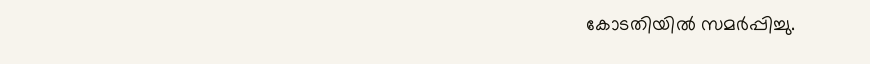കോടതിയില്‍ സമര്‍പ്പിച്ചു.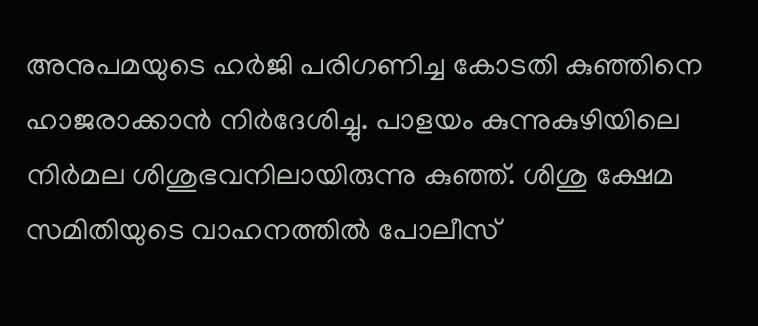അനുപമയുടെ ഹര്‍ജി പരിഗണിച്ച കോടതി കുഞ്ഞിനെ ഹാജരാക്കാന്‍ നിര്‍ദേശിച്ചു. പാളയം കുന്നുകുഴിയിലെ നിര്‍മല ശിശുഭവനിലായിരുന്നു കുഞ്ഞ്. ശിശു ക്ഷേമ സമിതിയുടെ വാഹനത്തില്‍ പോലീസ്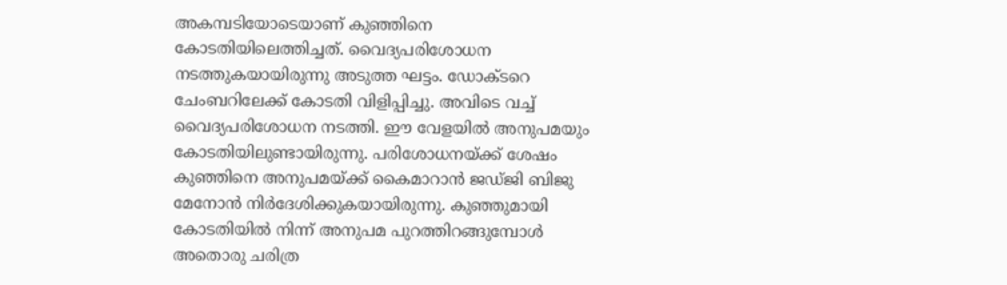അകമ്പടിയോടെയാണ് കുഞ്ഞിനെ കോടതിയിലെത്തിച്ചത്. വൈദ്യപരിശോധന നടത്തുകയായിരുന്നു അടുത്ത ഘട്ടം. ഡോക്ടറെ ചേംബറിലേക്ക് കോടതി വിളിപ്പിച്ചു. അവിടെ വച്ച് വൈദ്യപരിശോധന നടത്തി. ഈ വേളയില്‍ അനുപമയും കോടതിയിലുണ്ടായിരുന്നു. പരിശോധനയ്ക്ക് ശേഷം കുഞ്ഞിനെ അനുപമയ്ക്ക് കൈമാറാന്‍ ജഡ്ജി ബിജു മേനോന്‍ നിര്‍ദേശിക്കുകയായിരുന്നു. കുഞ്ഞുമായി കോടതിയില്‍ നിന്ന് അനുപമ പുറത്തിറങ്ങുമ്പോള്‍ അതൊരു ചരിത്ര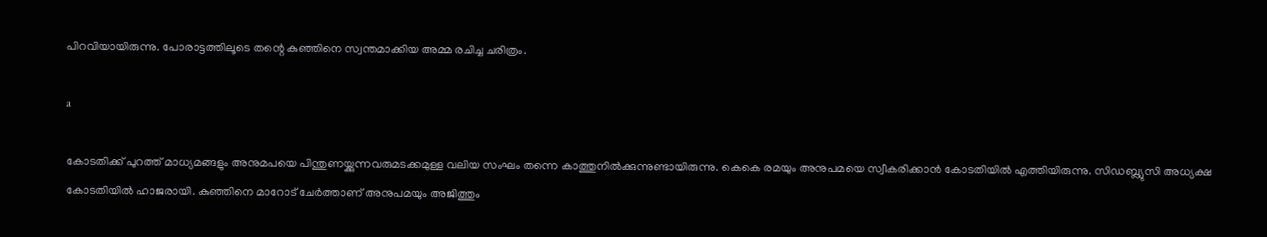പിറവിയായിരുന്നു. പോരാട്ടത്തിലൂടെ തന്റെ കുഞ്ഞിനെ സ്വന്തമാക്കിയ അമ്മ രചിച്ച ചരിത്രം.

a

കോടതിക്ക് പുറത്ത് മാധ്യമങ്ങളും അനുമപയെ പിന്തുണയ്ക്കുന്നവരുമടക്കമുള്ള വലിയ സംഘം തന്നെ കാത്തുനില്‍ക്കുന്നുണ്ടായിരുന്നു. കെകെ രമയും അനുപമയെ സ്വീകരിക്കാന്‍ കോടതിയില്‍ എത്തിയിരുന്നു. സിഡബ്ല്യുസി അധ്യക്ഷ കോടതിയില്‍ ഹാജരായി. കുഞ്ഞിനെ മാറോട് ചേര്‍ത്താണ് അനുപമയും അജിത്തും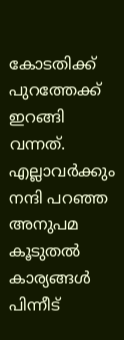കോടതിക്ക് പുറത്തേക്ക് ഇറങ്ങി വന്നത്. എല്ലാവര്‍ക്കും നന്ദി പറഞ്ഞ അനുപമ കൂടുതല്‍ കാര്യങ്ങള്‍ പിന്നീട്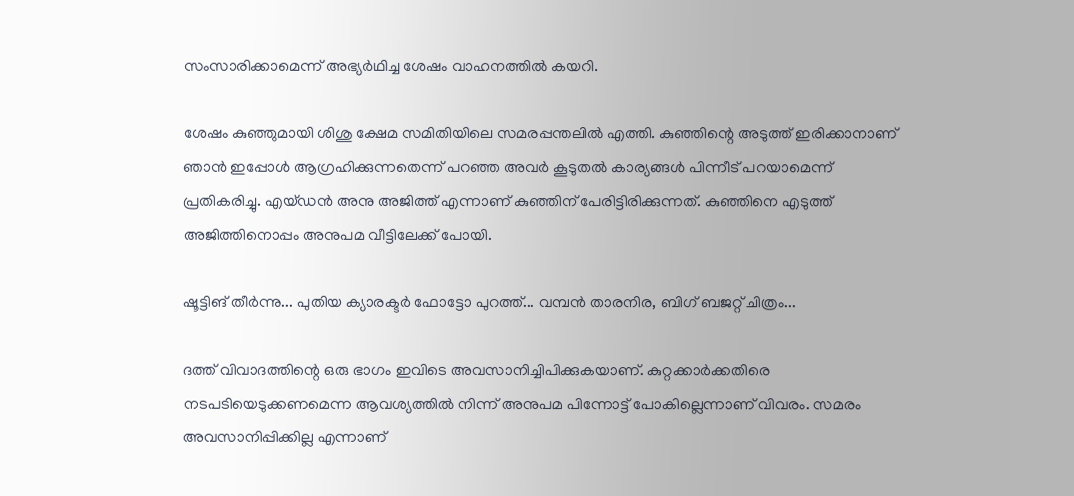സംസാരിക്കാമെന്ന് അഭ്യര്‍ഥിച്ച ശേഷം വാഹനത്തില്‍ കയറി.

ശേഷം കുഞ്ഞുമായി ശിശു ക്ഷേമ സമിതിയിലെ സമരപ്പന്തലില്‍ എത്തി. കുഞ്ഞിന്റെ അടുത്ത് ഇരിക്കാനാണ് ഞാന്‍ ഇപ്പോള്‍ ആഗ്രഹിക്കുന്നതെന്ന് പറഞ്ഞ അവര്‍ കൂടുതല്‍ കാര്യങ്ങള്‍ പിന്നീട് പറയാമെന്ന് പ്രതികരിച്ചു. എയ്ഡന്‍ അനു അജിത്ത് എന്നാണ് കുഞ്ഞിന് പേരിട്ടിരിക്കുന്നത്. കുഞ്ഞിനെ എടുത്ത് അജിത്തിനൊപ്പം അനുപമ വീട്ടിലേക്ക് പോയി.

ഷൂട്ടിങ് തീര്‍ന്നു... പുതിയ ക്യാരക്ടര്‍ ഫോട്ടോ പുറത്ത്... വമ്പന്‍ താരനിര, ബിഗ് ബജറ്റ് ചിത്രം...

ദത്ത് വിവാദത്തിന്റെ ഒരു ഭാഗം ഇവിടെ അവസാനിച്ചിപിക്കുകയാണ്. കുറ്റക്കാര്‍ക്കതിരെ നടപടിയെടുക്കണമെന്ന ആവശ്യത്തില്‍ നിന്ന് അനുപമ പിന്നോട്ട് പോകില്ലെന്നാണ് വിവരം. സമരം അവസാനിപ്പിക്കില്ല എന്നാണ്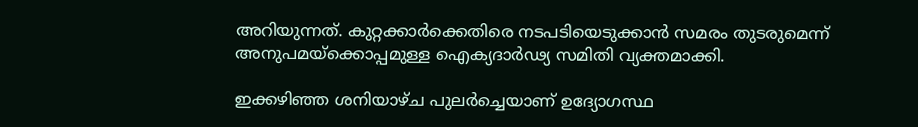അറിയുന്നത്. കുറ്റക്കാര്‍ക്കെതിരെ നടപടിയെടുക്കാന്‍ സമരം തുടരുമെന്ന് അനുപമയ്‌ക്കൊപ്പമുള്ള ഐക്യദാര്‍ഢ്യ സമിതി വ്യക്തമാക്കി.

ഇക്കഴിഞ്ഞ ശനിയാഴ്ച പുലര്‍ച്ചെയാണ് ഉദ്യോഗസ്ഥ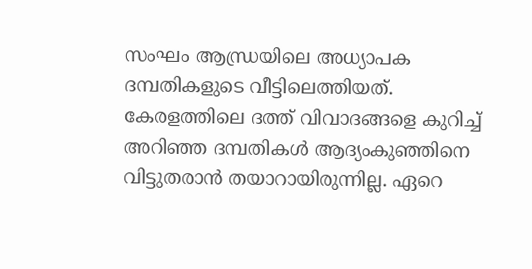സംഘം ആന്ധ്രയിലെ അധ്യാപക ദമ്പതികളുടെ വീട്ടിലെത്തിയത്. കേരളത്തിലെ ദത്ത് വിവാദങ്ങളെ കുറിച്ച് അറിഞ്ഞ ദമ്പതികള്‍ ആദ്യംകുഞ്ഞിനെ വിട്ടുതരാന്‍ തയാറായിരുന്നില്ല. ഏറെ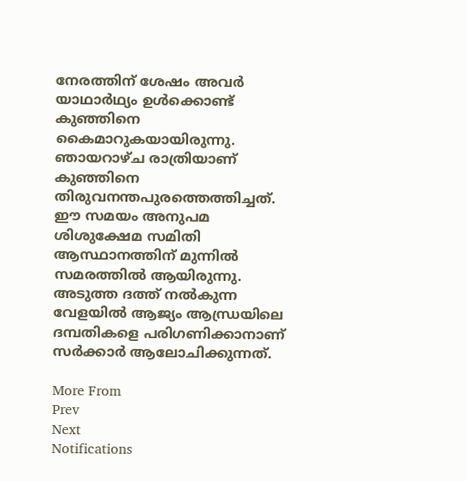നേരത്തിന് ശേഷം അവര്‍ യാഥാര്‍ഥ്യം ഉള്‍ക്കൊണ്ട് കുഞ്ഞിനെ കൈമാറുകയായിരുന്നു. ഞായറാഴ്ച രാത്രിയാണ് കുഞ്ഞിനെ തിരുവനന്തപുരത്തെത്തിച്ചത്. ഈ സമയം അനുപമ ശിശുക്ഷേമ സമിതി ആസ്ഥാനത്തിന് മുന്നില്‍ സമരത്തില്‍ ആയിരുന്നു. അടുത്ത ദത്ത് നല്‍കുന്ന വേളയില്‍ ആജ്യം ആന്ധ്രയിലെ ദമ്പതികളെ പരിഗണിക്കാനാണ് സര്‍ക്കാര്‍ ആലോചിക്കുന്നത്.

More From
Prev
Next
Notifications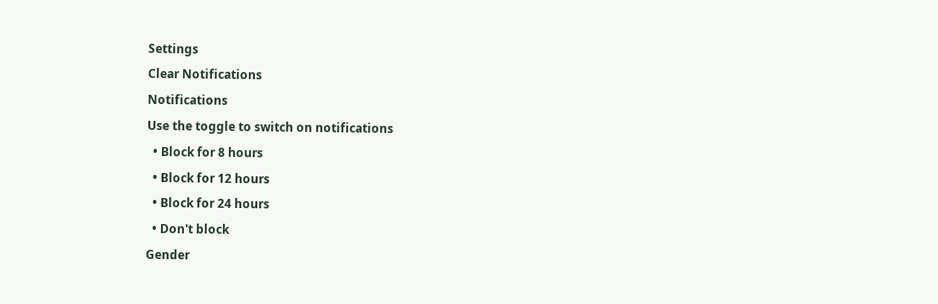Settings
Clear Notifications
Notifications
Use the toggle to switch on notifications
  • Block for 8 hours
  • Block for 12 hours
  • Block for 24 hours
  • Don't block
Gender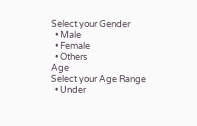Select your Gender
  • Male
  • Female
  • Others
Age
Select your Age Range
  • Under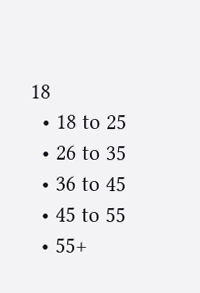18
  • 18 to 25
  • 26 to 35
  • 36 to 45
  • 45 to 55
  • 55+